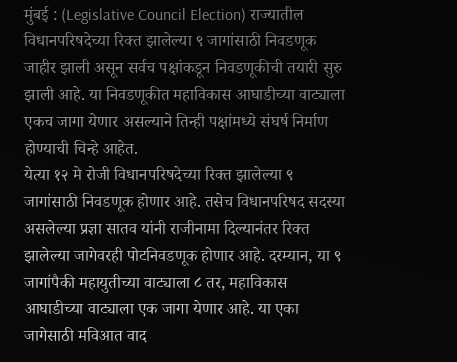मुंबई : (Legislative Council Election) राज्यातील विधानपरिषदेच्या रिक्त झालेल्या ९ जागांसाठी निवडणूक जाहीर झाली असून सर्वच पक्षांकडून निवडणूकीची तयारी सुरु झाली आहे. या निवडणूकीत महाविकास आघाडीच्या वाट्याला एकच जागा येणार असल्याने तिन्ही पक्षांमध्ये संघर्ष निर्माण होण्याची चिन्हे आहेत.
येत्या १२ मे रोजी विधानपरिषदेच्या रिक्त झालेल्या ९ जागांसाठी निवडणूक होणार आहे. तसेच विधानपरिषद सदस्या असलेल्या प्रज्ञा सातव यांनी राजीनामा दिल्यानंतर रिक्त झालेल्या जागेवरही पोटनिवडणूक होणार आहे. दरम्यान, या ९ जागांपैकी महायुतीच्या वाट्याला ८ तर, महाविकास आघाडीच्या वाट्याला एक जागा येणार आहे. या एका जागेसाठी मविआत वाद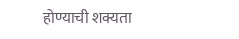होण्याची शक्यता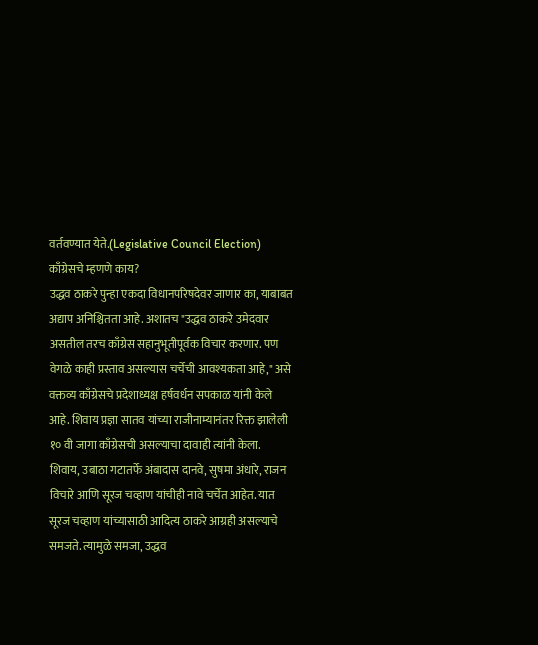वर्तवण्यात येते.(Legislative Council Election)
काँग्रेसचे म्हणणे काय?
उद्धव ठाकरे पुन्हा एकदा विधानपरिषदेवर जाणार का, याबाबत अद्याप अनिश्चितता आहे. अशातच "उद्धव ठाकरे उमेदवार असतील तरच काँग्रेस सहानुभूतीपूर्वक विचार करणार. पण वेगळे काही प्रस्ताव असल्यास चर्चेची आवश्यकता आहे," असे वक्तव्य काँग्रेसचे प्रदेशाध्यक्ष हर्षवर्धन सपकाळ यांनी केले आहे. शिवाय प्रज्ञा सातव यांच्या राजीनाम्यानंतर रिक्त झालेली १० वी जागा काँग्रेसची असल्याचा दावाही त्यांनी केला.
शिवाय, उबाठा गटातर्फे अंबादास दानवे, सुषमा अंधारे, राजन विचारे आणि सूरज चव्हाण यांचीही नावे चर्चेत आहेत. यात सूरज चव्हाण यांच्यासाठी आदित्य ठाकरे आग्रही असल्याचे समजते. त्यामुळे समजा, उद्धव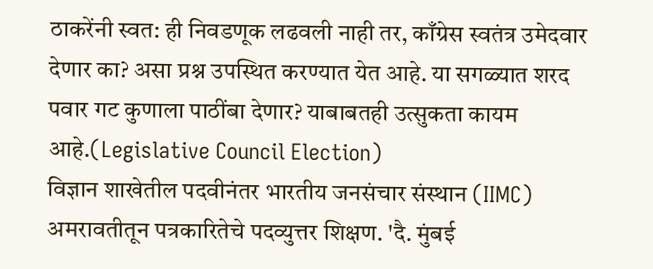ठाकरेंनी स्वत: ही निवडणूक लढवली नाही तर, काँग्रेस स्वतंत्र उमेदवार देणार का? असा प्रश्न उपस्थित करण्यात येत आहे. या सगळ्यात शरद पवार गट कुणाला पाठींबा देणार? याबाबतही उत्सुकता कायम आहे.(Legislative Council Election)
विज्ञान शाखेतील पदवीनंतर भारतीय जनसंचार संस्थान (IIMC) अमरावतीतून पत्रकारितेचे पदव्युत्तर शिक्षण. 'दै. मुंबई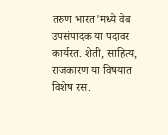तरुण भारत'मध्ये वेब उपसंपादक या पदावर कार्यरत. शेती, साहित्य, राजकारण या विषयात विशेष रस.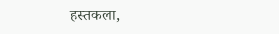हस्तकला,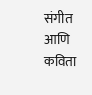संगीत आणि कविता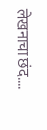लेखनाचा छंद....